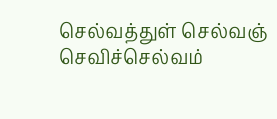செல்வத்துள் செல்வஞ் செவிச்செல்வம்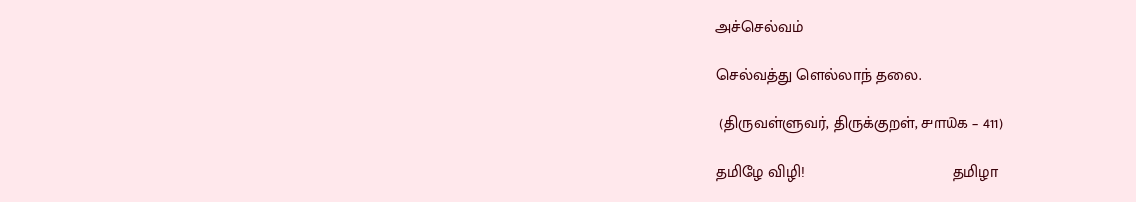அச்செல்வம்

செல்வத்து ளெல்லாந் தலை.

 (திருவள்ளுவர், திருக்குறள், ௪௱௰௧ – 411)

தமிழே விழி!                                 தமிழா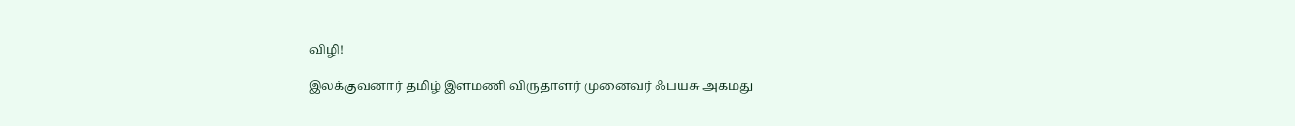விழி!

இலக்குவனார் தமிழ் இளமணி விருதாளர் முனைவர் ஃபயசு அகமது